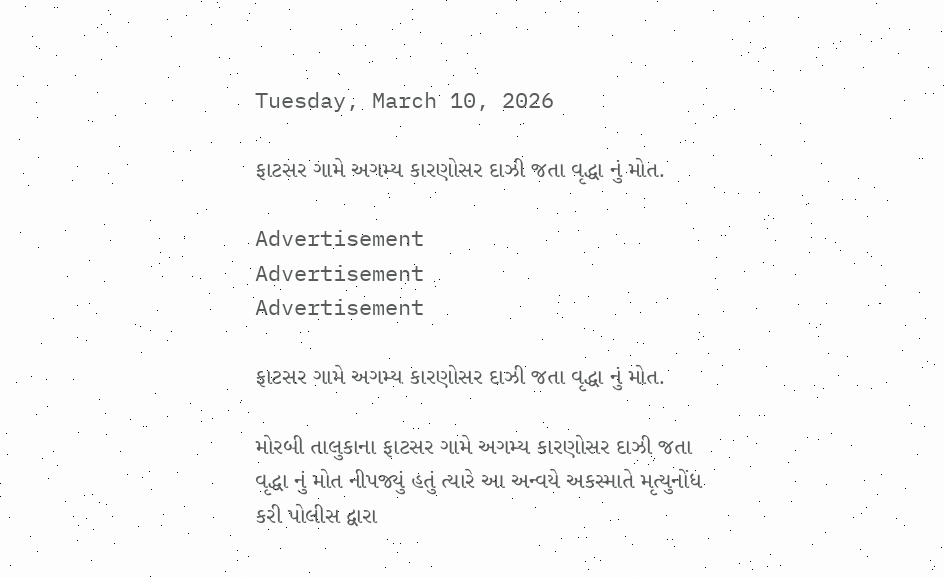Tuesday, March 10, 2026

ફાટસર ગામે અગમ્ય કારણોસર દાઝી જતા વૃદ્ધા નું મોત.

Advertisement
Advertisement
Advertisement

ફાટસર ગામે અગમ્ય કારણોસર દાઝી જતા વૃદ્ધા નું મોત.

મોરબી તાલુકાના ફાટસર ગામે અગમ્ય કારણોસર દાઝી જતા વૃદ્ધા નું મોત નીપજ્યું હતું ત્યારે આ અન્વયે અકસ્માતે મૃત્યુનોંધ કરી પોલીસ દ્વારા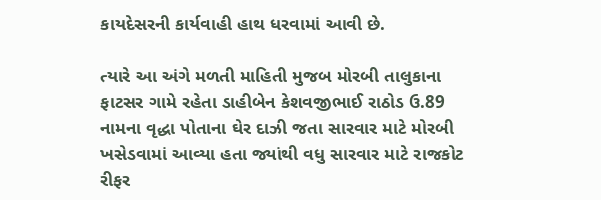કાયદેસરની કાર્યવાહી હાથ ધરવામાં આવી છે.

ત્યારે આ અંગે મળતી માહિતી મુજબ મોરબી તાલુકાના ફાટસર ગામે રહેતા ડાહીબેન કેશવજીભાઈ રાઠોડ ઉ.89 નામના વૃદ્ધા પોતાના ઘેર દાઝી જતા સારવાર માટે મોરબી ખસેડવામાં આવ્યા હતા જ્યાંથી વધુ સારવાર માટે રાજકોટ રીફર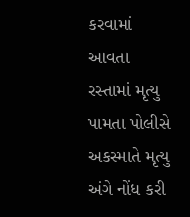કરવામાં આવતા રસ્તામાં મૃત્યુ પામતા પોલીસે અકસ્માતે મૃત્યુ અંગે નોંધ કરી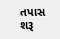તપાસ શરૂ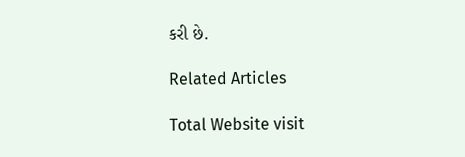કરી છે.

Related Articles

Total Website visit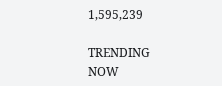1,595,239

TRENDING NOW